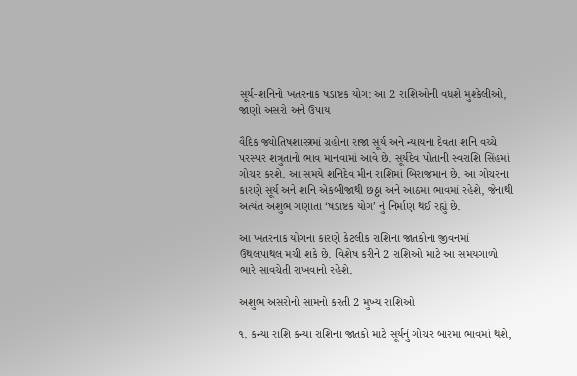સૂર્ય-શનિનો ખતરનાક ષડાષ્ટક યોગ: આ 2 રાશિઓની વધશે મુશ્કેલીઓ, જાણો અસરો અને ઉપાય

વૈદિક જ્યોતિષશાસ્ત્રમાં ગ્રહોના રાજા સૂર્ય અને ન્યાયના દેવતા શનિ વચ્ચે પરસ્પર શત્રુતાનો ભાવ માનવામાં આવે છે. સૂર્યદેવ પોતાની સ્વરાશિ સિંહમાં ગોચર કરશે. આ સમયે શનિદેવ મીન રાશિમાં બિરાજમાન છે. આ ગોચરના કારણે સૂર્ય અને શનિ એકબીજાથી છઠ્ઠા અને આઠમા ભાવમાં રહેશે, જેનાથી અત્યંત અશુભ ગણાતા ‘ષડાષ્ટક યોગ’ નું નિર્માણ થઈ રહ્યું છે.

આ ખતરનાક યોગના કારણે કેટલીક રાશિના જાતકોના જીવનમાં ઉથલપાથલ મચી શકે છે. વિશેષ કરીને 2 રાશિઓ માટે આ સમયગાળો ભારે સાવચેતી રાખવાનો રહેશે.

અશુભ અસરોનો સામનો કરતી 2 મુખ્ય રાશિઓ

૧. કન્યા રાશિ કન્યા રાશિના જાતકો માટે સૂર્યનું ગોચર બારમા ભાવમાં થશે,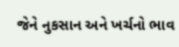જેને નુકસાન અને ખર્ચનો ભાવ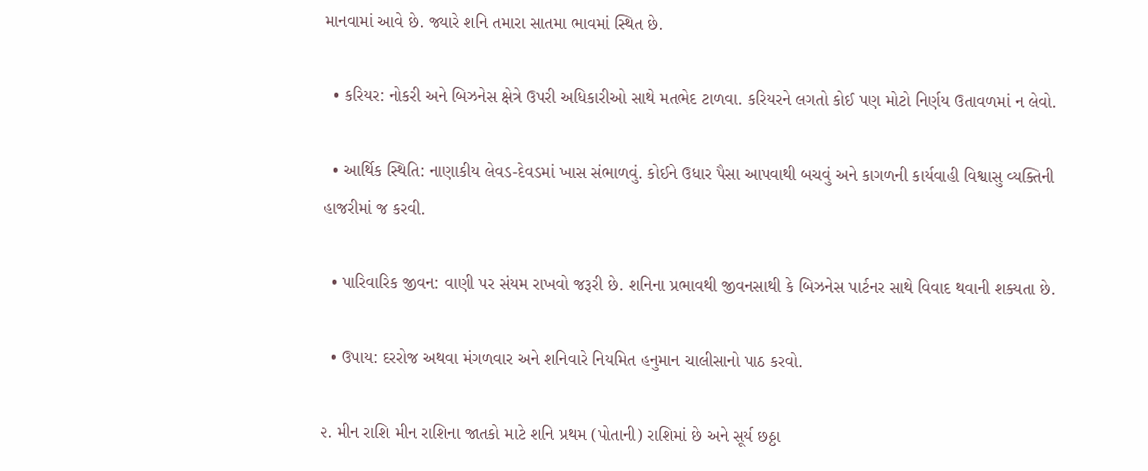માનવામાં આવે છે. જ્યારે શનિ તમારા સાતમા ભાવમાં સ્થિત છે.

  • કરિયર: નોકરી અને બિઝનેસ ક્ષેત્રે ઉપરી અધિકારીઓ સાથે મતભેદ ટાળવા. કરિયરને લગતો કોઈ પણ મોટો નિર્ણય ઉતાવળમાં ન લેવો.

  • આર્થિક સ્થિતિ: નાણાકીય લેવડ-દેવડમાં ખાસ સંભાળવું. કોઈને ઉધાર પૈસા આપવાથી બચવું અને કાગળની કાર્યવાહી વિશ્વાસુ વ્યક્તિની હાજરીમાં જ કરવી.

  • પારિવારિક જીવન: વાણી પર સંયમ રાખવો જરૂરી છે. શનિના પ્રભાવથી જીવનસાથી કે બિઝનેસ પાર્ટનર સાથે વિવાદ થવાની શક્યતા છે.

  • ઉપાય: દરરોજ અથવા મંગળવાર અને શનિવારે નિયમિત હનુમાન ચાલીસાનો પાઠ કરવો.

૨. મીન રાશિ મીન રાશિના જાતકો માટે શનિ પ્રથમ (પોતાની) રાશિમાં છે અને સૂર્ય છઠ્ઠા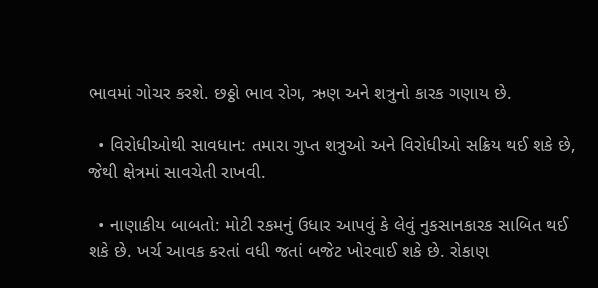ભાવમાં ગોચર કરશે. છઠ્ઠો ભાવ રોગ, ઋણ અને શત્રુનો કારક ગણાય છે.

  • વિરોધીઓથી સાવધાન: તમારા ગુપ્ત શત્રુઓ અને વિરોધીઓ સક્રિય થઈ શકે છે, જેથી ક્ષેત્રમાં સાવચેતી રાખવી.

  • નાણાકીય બાબતો: મોટી રકમનું ઉધાર આપવું કે લેવું નુકસાનકારક સાબિત થઈ શકે છે. ખર્ચ આવક કરતાં વધી જતાં બજેટ ખોરવાઈ શકે છે. રોકાણ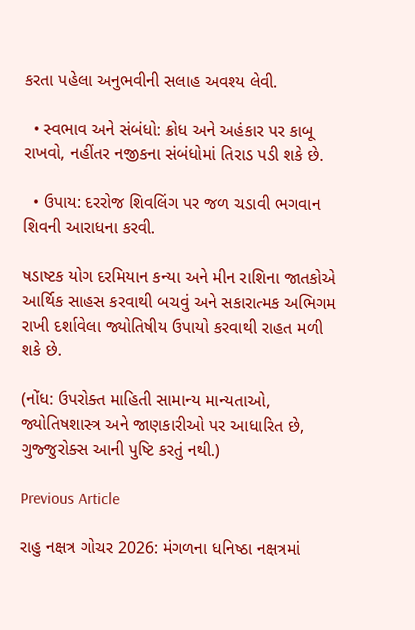કરતા પહેલા અનુભવીની સલાહ અવશ્ય લેવી.

  • સ્વભાવ અને સંબંધો: ક્રોધ અને અહંકાર પર કાબૂ રાખવો, નહીંતર નજીકના સંબંધોમાં તિરાડ પડી શકે છે.

  • ઉપાય: દરરોજ શિવલિંગ પર જળ ચડાવી ભગવાન શિવની આરાધના કરવી.

ષડાષ્ટક યોગ દરમિયાન કન્યા અને મીન રાશિના જાતકોએ આર્થિક સાહસ કરવાથી બચવું અને સકારાત્મક અભિગમ રાખી દર્શાવેલા જ્યોતિષીય ઉપાયો કરવાથી રાહત મળી શકે છે.

(નોંધ: ઉપરોક્ત માહિતી સામાન્ય માન્યતાઓ, જ્યોતિષશાસ્ત્ર અને જાણકારીઓ પર આધારિત છે, ગુજ્જુરોક્સ આની પુષ્ટિ કરતું નથી.)

Previous Article

રાહુ નક્ષત્ર ગોચર 2026: મંગળના ધનિષ્ઠા નક્ષત્રમાં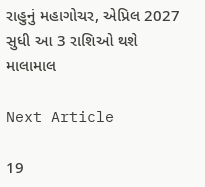રાહુનું મહાગોચર, એપ્રિલ 2027 સુધી આ 3 રાશિઓ થશે માલામાલ

Next Article

19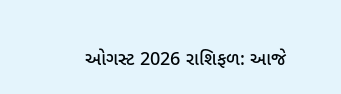ઓગસ્ટ 2026 રાશિફળ: આજે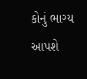કોનું ભાગ્ય આપશે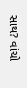સાથ? વાંચો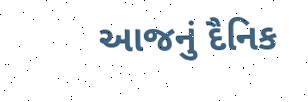આજનું દૈનિક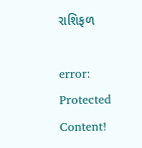રાશિફળ

error: Protected Content!